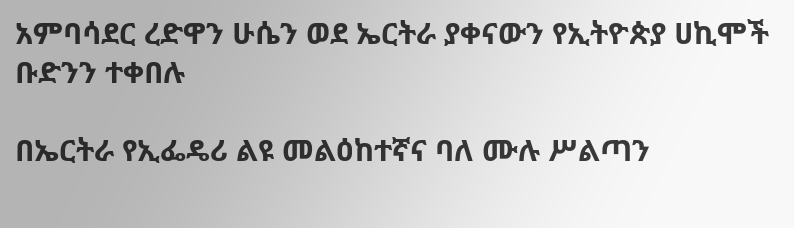አምባሳደር ረድዋን ሁሴን ወደ ኤርትራ ያቀናውን የኢትዮጵያ ሀኪሞች ቡድንን ተቀበሉ

በኤርትራ የኢፌዴሪ ልዩ መልዕከተኛና ባለ ሙሉ ሥልጣን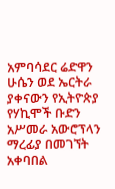አምባሳደር ሬድዋን ሁሴን ወደ ኤርትራ ያቀናውን የኢትዮጵያ የሃኪሞች ቡድን አሥመራ አውሮፕላን ማረፊያ በመገኘት አቀባበል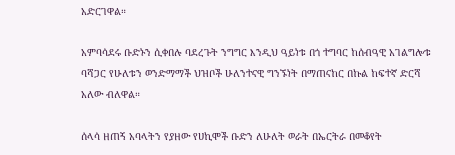አድርገዋል።

አምባሳደሩ ቡድኑን ሲቀበሉ ባደረጉት ንግግር እንዲህ ዓይነቱ በጎ ተግባር ከሰብዓዊ አገልግሎቱ ባሻጋር የሁለቱን ወንድማማች ህዝቦች ሁለንተናዊ ግንኙነት በማጠናከር በኩል ከፍተኛ ድርሻ አለው ብለዋል።

ሰላሳ ዘጠኝ አባላትን የያዘው የሀኪሞች ቡድን ለሁለት ወራት በኤርትራ በመቆየት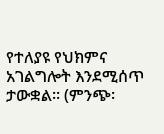የተለያዩ የህክምና አገልግሎት እንደሚሰጥ ታውቋል፡፡ (ምንጭ፡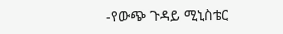-የውጭ ጉዳይ ሚኒስቴር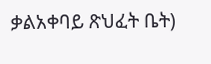ቃልአቀባይ ጽህፈት ቤት)